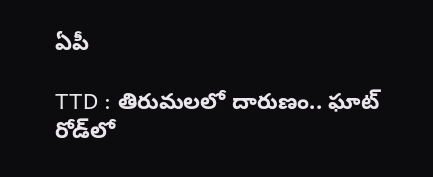ఏపీ

TTD : తిరుమలలో దారుణం.. ఘాట్ రోడ్‌లో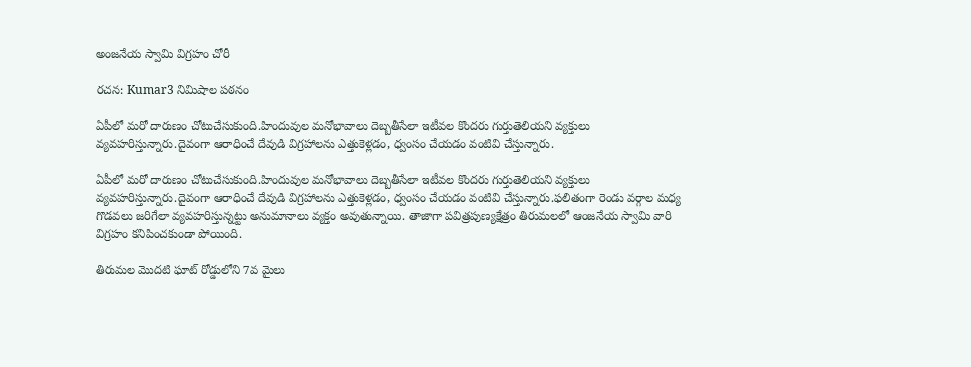అంజనేయ స్వామి విగ్రహం చోరీ

రచన: Kumar3 నిమిషాల పఠనం

ఏపీలో మరో దారుణం చోటుచేసుకుంది.హిందువుల మనోభావాలు దెబ్బతీసేలా ఇటీవల కొందరు గుర్తుతెలియని వ్యక్తులు వ్యవహరిస్తున్నారు.దైవంగా ఆరాధించే దేవుడి విగ్రహాలను ఎత్తుకెళ్లడం, ధ్వంసం చేయడం వంటివి చేస్తున్నారు.

ఏపీలో మరో దారుణం చోటుచేసుకుంది.హిందువుల మనోభావాలు దెబ్బతీసేలా ఇటీవల కొందరు గుర్తుతెలియని వ్యక్తులు వ్యవహరిస్తున్నారు.దైవంగా ఆరాధించే దేవుడి విగ్రహాలను ఎత్తుకెళ్లడం, ధ్వంసం చేయడం వంటివి చేస్తున్నారు.ఫలితంగా రెండు వర్గాల మధ్య గొడవలు జరిగేలా వ్యవహరిస్తున్నట్టు అనుమానాలు వ్యక్తం అవుతున్నాయి. తాజాగా పవిత్రపుణ్యక్షేత్రం తిరుమలలో ఆంజనేయ స్వామి వారి విగ్రహం కనిపించకుండా పోయింది.

తిరుమల మొదటి ఘాట్ రోడ్డులోని 7వ మైలు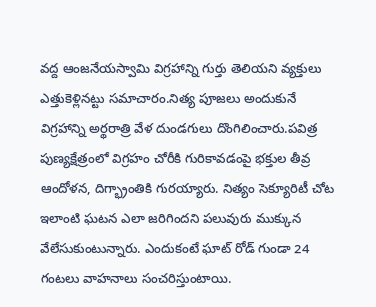వద్ద ఆంజనేయస్వామి విగ్రహాన్ని గుర్తు తెలియని వ్యక్తులు ఎత్తుకెళ్లినట్టు సమాచారం.నిత్య పూజలు అందుకునే విగ్రహాన్ని అర్థరాత్రి వేళ దుండగులు దొంగిలించారు.పవిత్ర పుణ్యక్షేత్రంలో విగ్రహం చోరీకి గురికావడంపై భక్తుల తీవ్ర ఆందోళన, దిగ్భ్రాంతికి గురయ్యారు. నిత్యం సెక్యూరిటీ చోట ఇలాంటి ఘటన ఎలా జరిగిందని పలువురు ముక్కున వేలేసుకుంటున్నారు. ఎందుకంటే ఘాట్ రోడ్ గుండా 24 గంటలు వాహనాలు సంచరిస్తుంటాయి.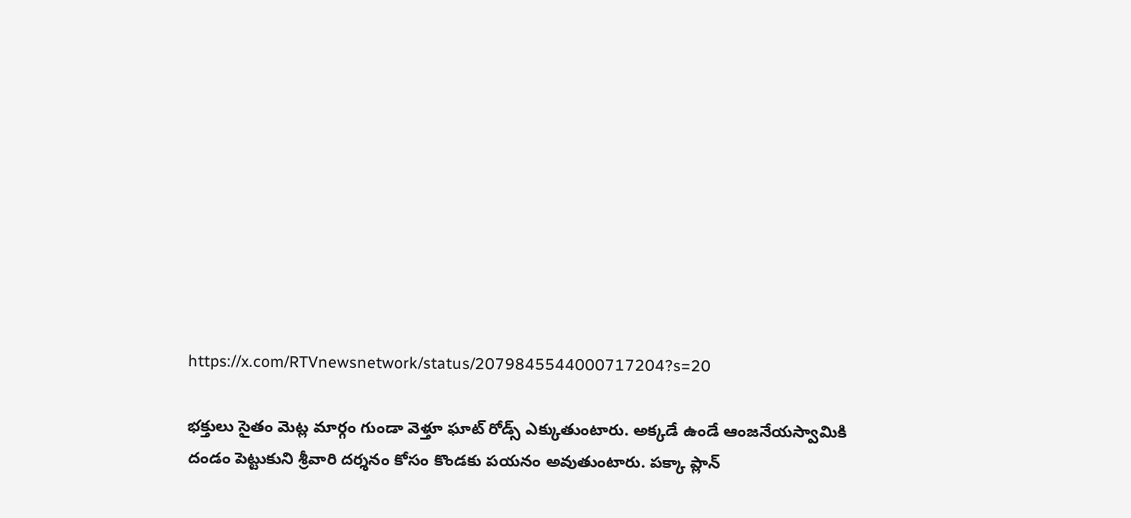https://x.com/RTVnewsnetwork/status/2079845544000717204?s=20

భక్తులు సైతం మెట్ల మార్గం గుండా వెళ్తూ ఘాట్ రోడ్స్ ఎక్కుతుంటారు. అక్కడే ఉండే ఆంజనేయస్వామికి దండం పెట్టుకుని శ్రీవారి దర్శనం కోసం కొండకు పయనం అవుతుంటారు. పక్కా ప్లాన్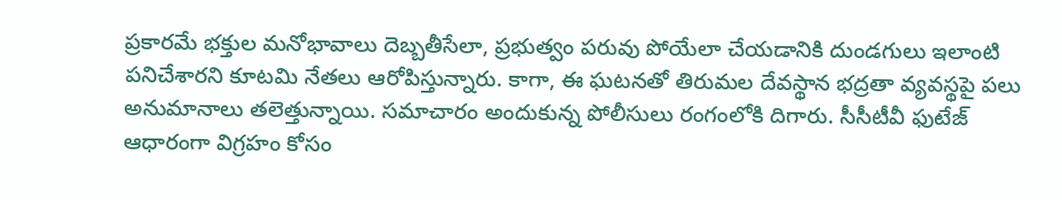ప్రకారమే భక్తుల మనోభావాలు దెబ్బతీసేలా, ప్రభుత్వం పరువు పోయేలా చేయడానికి దుండగులు ఇలాంటి పనిచేశారని కూటమి నేతలు ఆరోపిస్తున్నారు. కాగా, ఈ ఘటనతో తిరుమల దేవస్థాన భద్రతా వ్యవస్థపై పలు అనుమానాలు తలెత్తున్నాయి. సమాచారం అందుకున్న పోలీసులు రంగంలోకి దిగారు. సీసీటీవీ ఫుటేజ్ ఆధారంగా విగ్రహం కోసం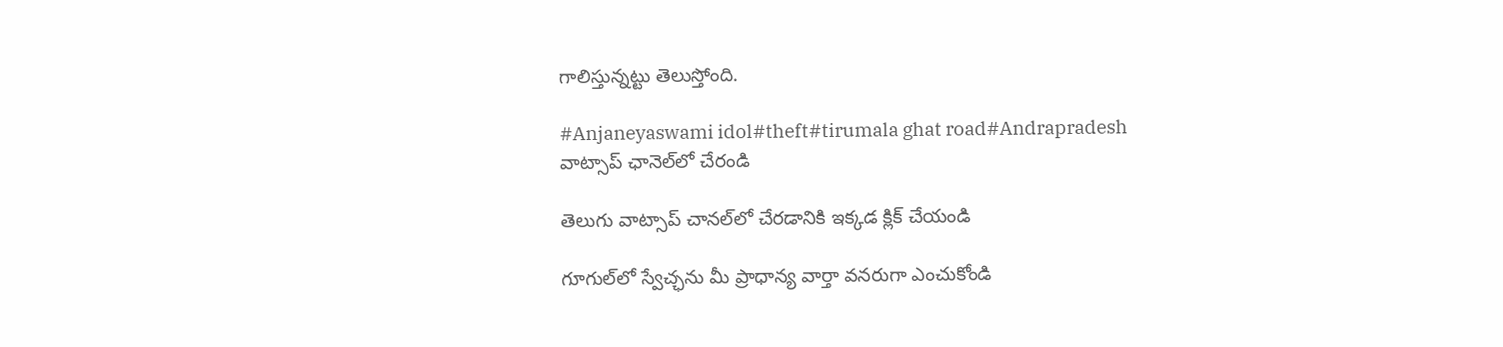గాలిస్తున్నట్టు తెలుస్తోంది.

#Anjaneyaswami idol#theft#tirumala ghat road#Andrapradesh
వాట్సాప్ ఛానెల్‌లో చేరండి

తెలుగు వాట్సాప్ చానల్‌లో చేరడానికి ఇక్కడ క్లిక్ చేయండి

గూగుల్‌లో స్వేచ్ఛను మీ ప్రాధాన్య వార్తా వనరుగా ఎంచుకోండి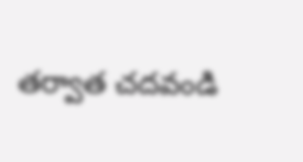తర్వాత చదవండి